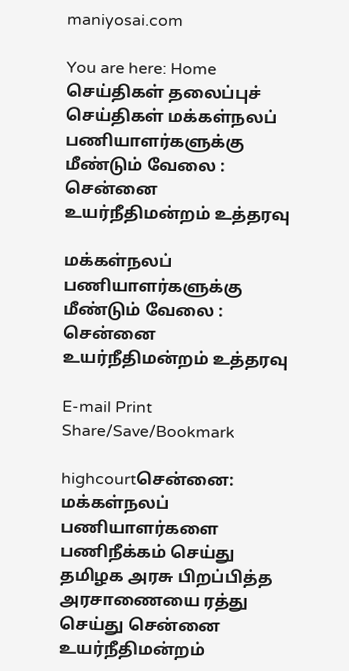maniyosai.com

You are here: Home செய்திகள் தலைப்புச் செய்திகள் மக்கள்நலப் பணியாளர்களுக்கு மீண்டும் வேலை : சென்னை உயர்நீதிமன்றம் உத்தரவு

மக்கள்நலப் பணியாளர்களுக்கு மீண்டும் வேலை : சென்னை உயர்நீதிமன்றம் உத்தரவு

E-mail Print
Share/Save/Bookmark

highcourtசென்னை: மக்கள்நலப் பணியாளர்களை பணிநீக்கம் செய்து தமிழக அரசு பிறப்பித்த அரசாணையை ரத்து செய்து சென்னை உயர்நீதிமன்றம்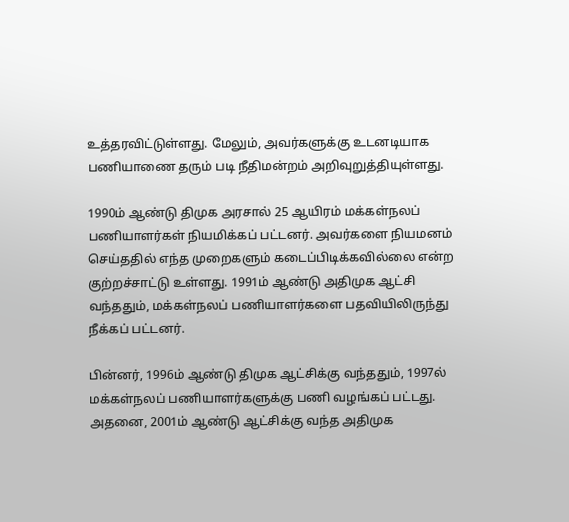உத்தரவிட்டுள்ளது. மேலும், அவர்களுக்கு உடனடியாக பணியாணை தரும் படி நீதிமன்றம் அறிவுறுத்தியுள்ளது.

1990ம் ஆண்டு திமுக அரசால் 25 ஆயிரம் மக்கள்நலப் பணியாளர்கள் நியமிக்கப் பட்டனர். அவர்களை நியமனம் செய்ததில் எந்த முறைகளும் கடைப்பிடிக்கவில்லை என்ற குற்றச்சாட்டு உள்ளது. 1991ம் ஆண்டு அதிமுக ஆட்சி வந்ததும், மக்கள்நலப் பணியாளர்களை பதவியிலிருந்து நீக்கப் பட்டனர்.

பின்னர், 1996ம் ஆண்டு திமுக ஆட்சிக்கு வந்ததும், 1997ல் மக்கள்நலப் பணியாளர்களுக்கு பணி வழங்கப் பட்டது. அதனை, 2001ம் ஆண்டு ஆட்சிக்கு வந்த அதிமுக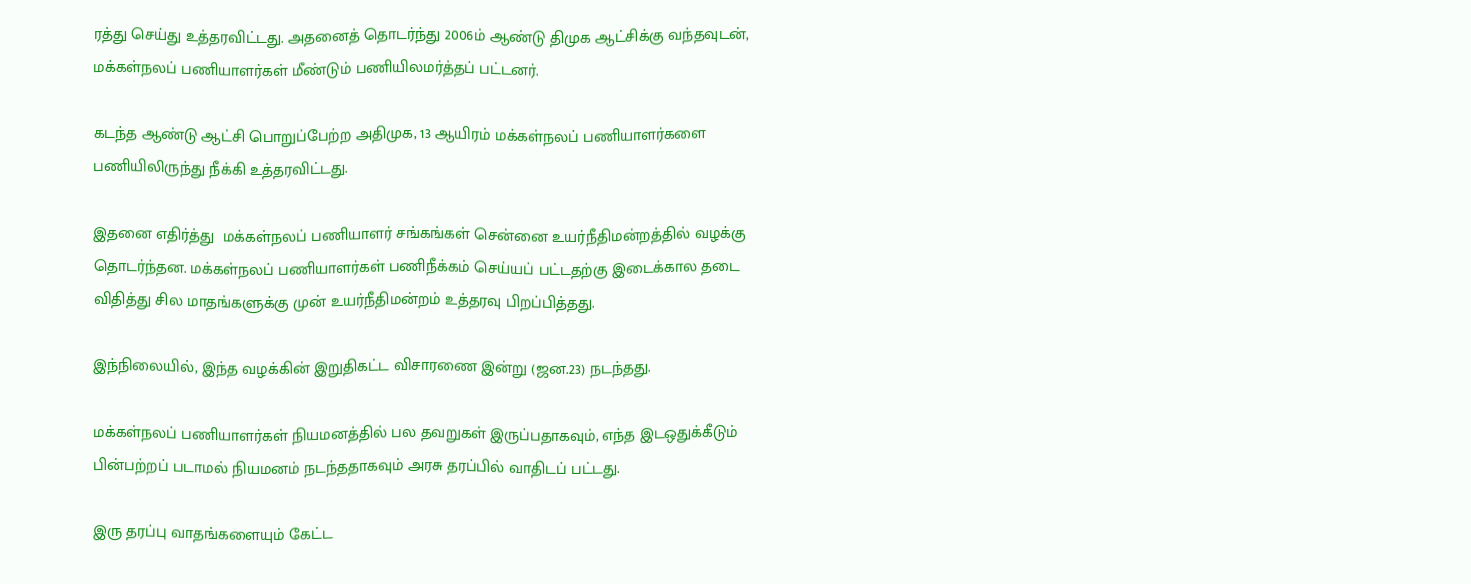ரத்து செய்து உத்தரவிட்டது. அதனைத் தொடர்ந்து 2006ம் ஆண்டு திமுக ஆட்சிக்கு வந்தவுடன், மக்கள்நலப் பணியாளர்கள் மீண்டும் பணியிலமர்த்தப் பட்டனர்.

கடந்த ஆண்டு ஆட்சி பொறுப்பேற்ற அதிமுக, 13 ஆயிரம் மக்கள்நலப் பணியாளர்களை பணியிலிருந்து நீக்கி உத்தரவிட்டது.

இதனை எதிர்த்து  மக்கள்நலப் பணியாளர் சங்கங்கள் சென்னை உயர்நீதிமன்றத்தில் வழக்கு தொடர்ந்தன. மக்கள்நலப் பணியாளர்கள் பணிநீக்கம் செய்யப் பட்டதற்கு இடைக்கால தடை விதித்து சில மாதங்களுக்கு முன் உயர்நீதிமன்றம் உத்தரவு பிறப்பித்தது.

இந்நிலையில், இந்த வழக்கின் இறுதிகட்ட விசாரணை இன்று (ஜன.23) நடந்தது.

மக்கள்நலப் பணியாளர்கள் நியமனத்தில் பல தவறுகள் இருப்பதாகவும், எந்த இடஒதுக்கீடும் பின்பற்றப் படாமல் நியமனம் நடந்ததாகவும் அரசு தரப்பில் வாதிடப் பட்டது.

இரு தரப்பு வாதங்களையும் கேட்ட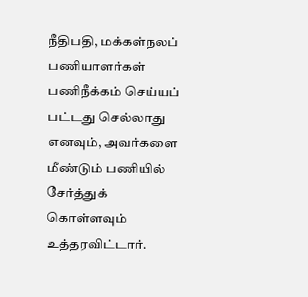நீதிபதி, மக்கள்நலப் பணியாளர்கள் பணிநீக்கம் செய்யப் பட்டது செல்லாது எனவும், அவர்களை மீண்டும் பணியில் சேர்த்துக் கொள்ளவும் உத்தரவிட்டார்.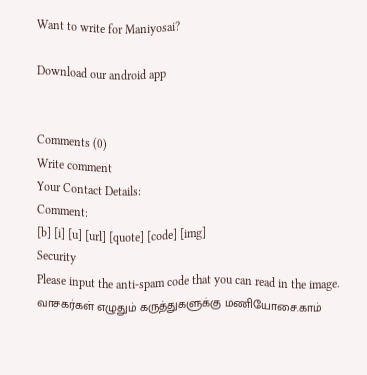Want to write for Maniyosai?

Download our android app


Comments (0)
Write comment
Your Contact Details:
Comment:
[b] [i] [u] [url] [quote] [code] [img]
Security
Please input the anti-spam code that you can read in the image.
வாசகர்கள் எழுதும் கருத்துகளுக்கு மணியோசை.காம்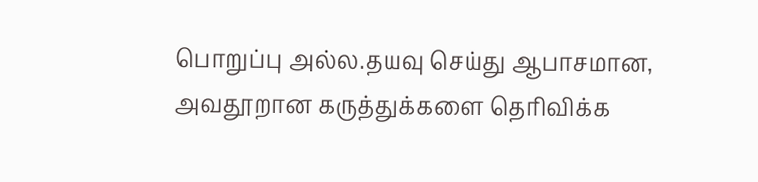பொறுப்பு அல்ல.தயவு செய்து ஆபாசமான, அவதூறான கருத்துக்களை தெரிவிக்க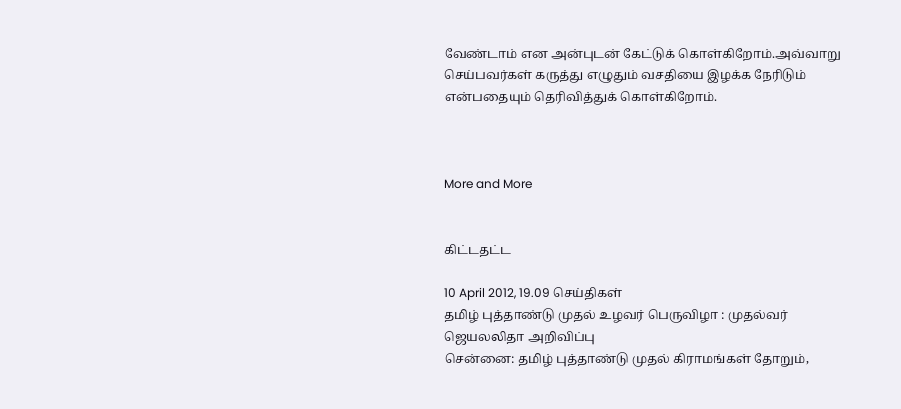வேண்டாம் என அன்புடன் கேட்டுக் கொள்கிறோம்.அவ்வாறு செய்பவர்கள் கருத்து எழுதும் வசதியை இழக்க நேரிடும் என்பதையும் தெரிவித்துக் கொள்கிறோம்.



More and More


கிட்டதட்ட

10 April 2012, 19.09 செய்திகள்
தமிழ் புத்தாண்டு முதல் உழவர் பெருவிழா : முதல்வர் ஜெயலலிதா அறிவிப்பு
சென்னை: தமிழ் புத்தாண்டு முதல் கிராமங்கள் தோறும்,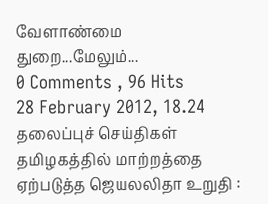வேளாண்மை துறை...மேலும்...
0 Comments , 96 Hits
28 February 2012, 18.24 தலைப்புச் செய்திகள்
தமிழகத்தில் மாற்றத்தை ஏற்படுத்த ஜெயலலிதா உறுதி :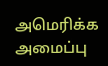அமெரிக்க அமைப்பு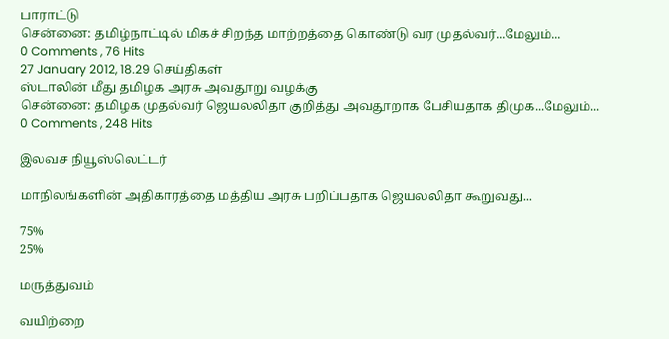பாராட்டு
சென்னை: தமிழ்நாட்டில் மிகச் சிறந்த மாற்றத்தை கொண்டு வர முதல்வர்...மேலும்...
0 Comments , 76 Hits
27 January 2012, 18.29 செய்திகள்
ஸ்டாலின் மீது தமிழக அரசு அவதூறு வழக்கு
சென்னை: தமிழக முதல்வர் ஜெயலலிதா குறித்து அவதூறாக பேசியதாக திமுக...மேலும்...
0 Comments , 248 Hits

இலவச நியூஸ்லெட்டர்

மாநிலங்களின் அதிகாரத்தை மத்திய அரசு பறிப்பதாக ஜெயலலிதா கூறுவது...

75%
25%

மருத்துவம்

வயிற்றை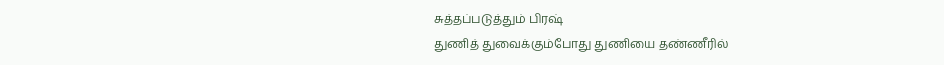சுத்தப்படுத்தும் பிரஷ்
துணித் துவைக்கும்போது துணியை தண்ணீரில்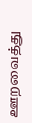ஊறவைத்து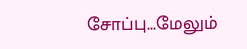சோப்பு...மேலும்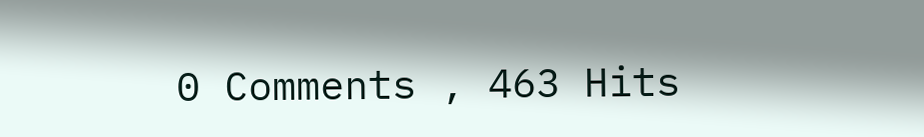0 Comments , 463 Hits